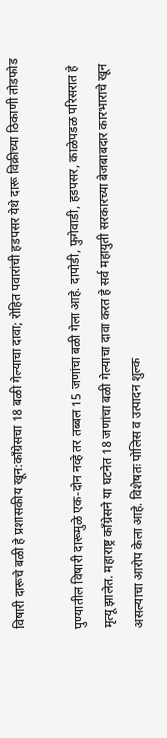विषारी दारूचे बळी हे प्रशासकीय खून:काँग्रेसचा 18 बळी गेल्याचा दावा; रोहित पवारांची हडपसर येथे दारू विक्रीच्या ठिकाणी तोडफोड

पुण्यातील विषारी दारूमुळे एक-दोन नव्हे तर तब्बल 15 जणांचा बळी गेला आहे. दापोडी, फुगेवाडी, हडपसर, काळेपडळ परिसरात हे मृत्यू झालेत. महाराष्ट्र काँग्रेसने या घटनेत 18 जणांचा बळी गेल्याचा दावा करत हे सर्व महायुती सरकारच्या बेजबाबदार कारभाराचे खून असल्याचा आरोप केला आहे. विशेषतः पोलिस व उत्पादन शुल्क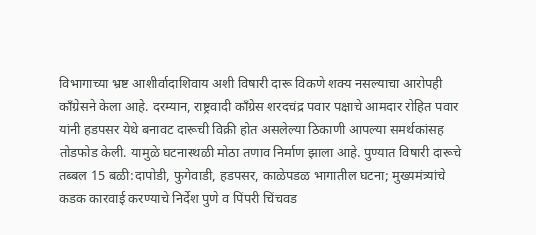विभागाच्या भ्रष्ट आशीर्वादाशिवाय अशी विषारी दारू विकणे शक्य नसल्याचा आरोपही काँग्रेसने केला आहे. दरम्यान, राष्ट्रवादी काँग्रेस शरदचंद्र पवार पक्षाचे आमदार रोहित पवार यांनी हडपसर येथे बनावट दारूची विक्री होत असलेल्या ठिकाणी आपल्या समर्थकांसह तोडफोड केली. यामुळे घटनास्थळी मोठा तणाव निर्माण झाला आहे. पुण्यात विषारी दारूचे तब्बल 15 बळी:दापोडी, फुगेवाडी, हडपसर, काळेपडळ भागातील घटना; मुख्यमंत्र्यांचे कडक कारवाई करण्याचे निर्देश पुणे व पिंपरी चिंचवड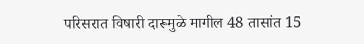परिसरात विषारी दारूमुळे मागील 48 तासांत 15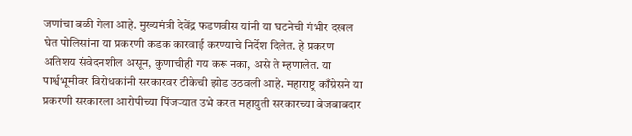जणांचा बळी गेला आहे. मुख्यमंत्री देवेंद्र फडणवीस यांनी या घटनेची गंभीर दखल घेत पोलिसांना या प्रकरणी कडक कारवाई करण्याचे निर्देश दिलेत. हे प्रकरण अतिशय संवेदनशील असून, कुणाचीही गय करू नका, असे ते म्हणालेत. या पार्श्वभूमीवर विरोधकांनी सरकारवर टीकेची झोड उठवली आहे. महाराष्ट्र काँग्रेसने या प्रकरणी सरकारला आरोपीच्या पिंजऱ्यात उभे करत महायुती सरकारच्या बेजबाबदार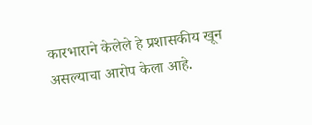कारभाराने केलेले हे प्रशासकीय खून असल्याचा आरोप केला आहे.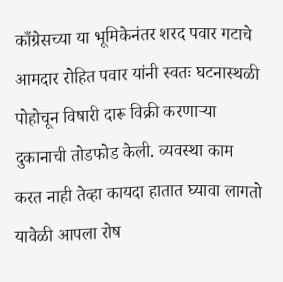काँग्रेसच्या या भूमिकेनंतर शरद पवार गटाचे आमदार रोहित पवार यांनी स्वतः घटनास्थळी पोहोचून विषारी दारू विक्री करणाऱ्या दुकानाची तोडफोड केली. व्यवस्था काम करत नाही तेव्हा कायदा हातात घ्यावा लागतो यावेळी आपला रोष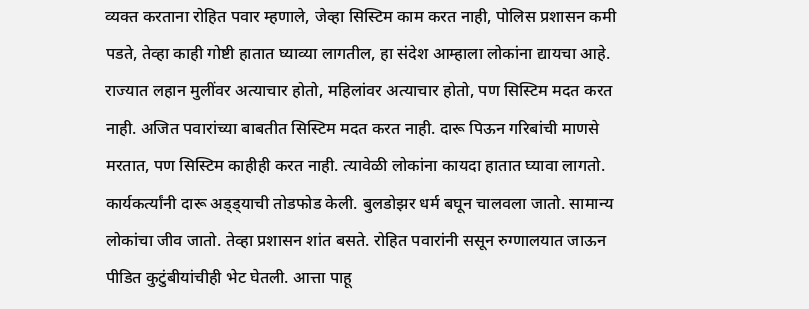व्यक्त करताना रोहित पवार म्हणाले, जेव्हा सिस्टिम काम करत नाही, पोलिस प्रशासन कमी पडते, तेव्हा काही गोष्टी हातात घ्याव्या लागतील, हा संदेश आम्हाला लोकांना द्यायचा आहे. राज्यात लहान मुलींवर अत्याचार होतो, महिलांवर अत्याचार होतो, पण सिस्टिम मदत करत नाही. अजित पवारांच्या बाबतीत सिस्टिम मदत करत नाही. दारू पिऊन गरिबांची माणसे मरतात, पण सिस्टिम काहीही करत नाही. त्यावेळी लोकांना कायदा हातात घ्यावा लागतो. कार्यकर्त्यांनी दारू अड्ड्याची तोडफोड केली. बुलडोझर धर्म बघून चालवला जातो. सामान्य लोकांचा जीव जातो. तेव्हा प्रशासन शांत बसते. रोहित पवारांनी ससून रुग्णालयात जाऊन पीडित कुटुंबीयांचीही भेट घेतली. आत्ता पाहू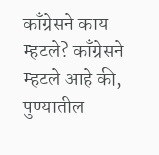काँग्रेसने काय म्हटले? काँग्रेसने म्हटले आहे की, पुण्यातील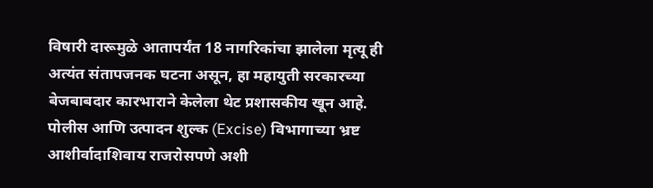विषारी दारूमुळे आतापर्यंत 18 नागरिकांचा झालेला मृत्यू ही अत्यंत संतापजनक घटना असून, हा महायुती सरकारच्या बेजबाबदार कारभाराने केलेला थेट प्रशासकीय खून आहे. पोलीस आणि उत्पादन शुल्क (Excise) विभागाच्या भ्रष्ट आशीर्वादाशिवाय राजरोसपणे अशी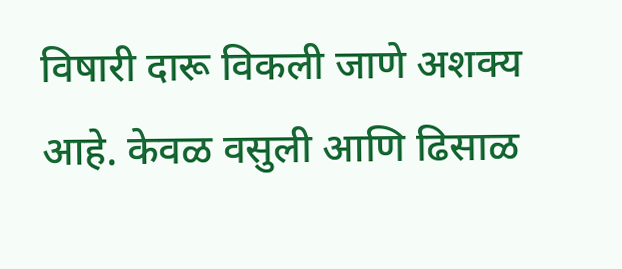विषारी दारू विकली जाणे अशक्य आहे. केवळ वसुली आणि ढिसाळ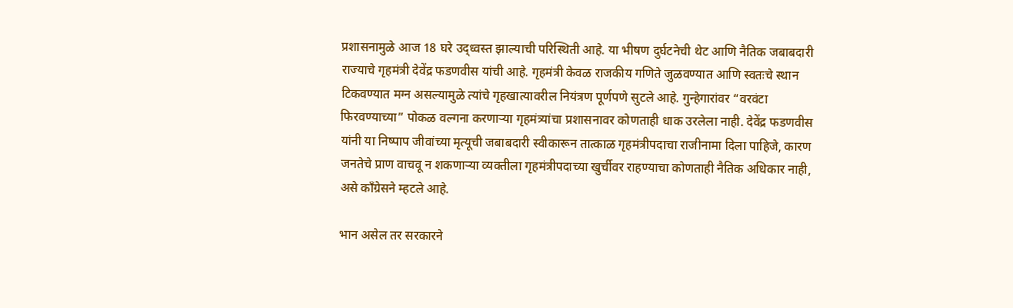प्रशासनामुळे आज 18 घरे उद्ध्वस्त झाल्याची परिस्थिती आहे. या भीषण दुर्घटनेची थेट आणि नैतिक जबाबदारी राज्याचे गृहमंत्री देवेंद्र फडणवीस यांची आहे. गृहमंत्री केवळ राजकीय गणिते जुळवण्यात आणि स्वतःचे स्थान टिकवण्यात मग्न असल्यामुळे त्यांचे गृहखात्यावरील नियंत्रण पूर्णपणे सुटले आहे. गुन्हेगारांवर “वरवंटा फिरवण्याच्या” पोकळ वल्गना करणाऱ्या गृहमंत्र्यांचा प्रशासनावर कोणताही धाक उरलेला नाही. देवेंद्र फडणवीस यांनी या निष्पाप जीवांच्या मृत्यूची जबाबदारी स्वीकारून तात्काळ गृहमंत्रीपदाचा राजीनामा दिला पाहिजे, कारण जनतेचे प्राण वाचवू न शकणाऱ्या व्यक्तीला गृहमंत्रीपदाच्या खुर्चीवर राहण्याचा कोणताही नैतिक अधिकार नाही, असे काँग्रेसने म्हटले आहे.

भान असेल तर सरकारने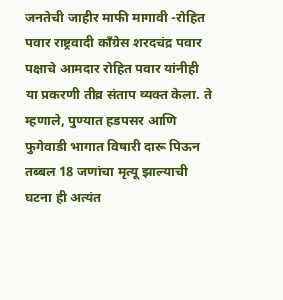जनतेची जाहीर माफी मागावी -रोहित पवार राष्ट्रवादी काँग्रेस शरदचंद्र पवार पक्षाचे आमदार रोहित पवार यांनीही या प्रकरणी तीव्र संताप व्यक्त केला. ते म्हणाले, पुण्यात हडपसर आणि फुगेवाडी भागात विषारी दारू पिऊन तब्बल 18 जणांचा मृत्यू झाल्याची घटना ही अत्यंत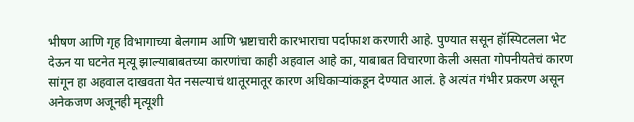भीषण आणि गृह विभागाच्या बेलगाम आणि भ्रष्टाचारी कारभाराचा पर्दाफाश करणारी आहे. पुण्यात ससून हॉस्पिटलला भेट देऊन या घटनेत मृत्यू झाल्याबाबतच्या कारणांचा काही अहवाल आहे का, याबाबत विचारणा केली असता गोपनीयतेचं कारण सांगून हा अहवाल दाखवता येत नसल्याचं थातूरमातूर कारण अधिकाऱ्यांकडून देण्यात आलं. हे अत्यंत गंभीर प्रकरण असून अनेकजण अजूनही मृत्यूशी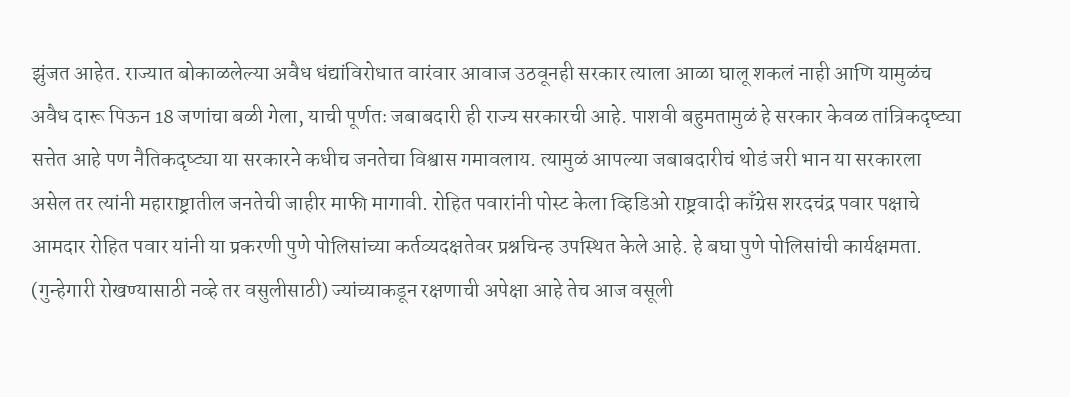झुंजत आहेत. राज्यात बोकाळलेल्या अवैध धंद्यांविरोधात वारंवार आवाज उठवूनही सरकार त्याला आळा घालू शकलं नाही आणि यामुळंच अवैध दारू पिऊन 18 जणांचा बळी गेला, याची पूर्णतः जबाबदारी ही राज्य सरकारची आहे. पाशवी बहुमतामुळं हे सरकार केवळ तांत्रिकदृष्ट्या सत्तेत आहे पण नैतिकदृष्ट्या या सरकारने कधीच जनतेचा विश्वास गमावलाय. त्यामुळं आपल्या जबाबदारीचं थोडं जरी भान या सरकारला असेल तर त्यांनी महाराष्ट्रातील जनतेची जाहीर माफी मागावी. रोहित पवारांनी पोस्ट केला व्हिडिओ राष्ट्रवादी काँग्रेस शरदचंद्र पवार पक्षाचे आमदार रोहित पवार यांनी या प्रकरणी पुणे पोलिसांच्या कर्तव्यदक्षतेवर प्रश्नचिन्ह उपस्थित केले आहे. हे बघा पुणे पोलिसांची कार्यक्षमता. (गुन्हेगारी रोखण्यासाठी नव्हे तर वसुलीसाठी) ज्यांच्याकडून रक्षणाची अपेक्षा आहे तेच आज वसूली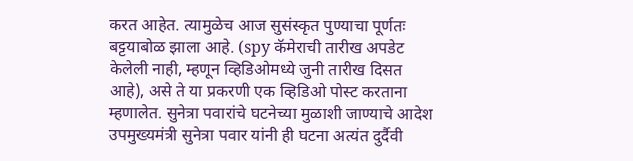करत आहेत. त्यामुळेच आज सुसंस्कृत पुण्याचा पूर्णतः बट्टयाबोळ झाला आहे. (spy कॅमेराची तारीख अपडेट केलेली नाही, म्हणून व्हिडिओमध्ये जुनी तारीख दिसत आहे), असे ते या प्रकरणी एक व्हिडिओ पोस्ट करताना म्हणालेत. सुनेत्रा पवारांचे घटनेच्या मुळाशी जाण्याचे आदेश उपमुख्यमंत्री सुनेत्रा पवार यांनी ही घटना अत्यंत दुर्दैवी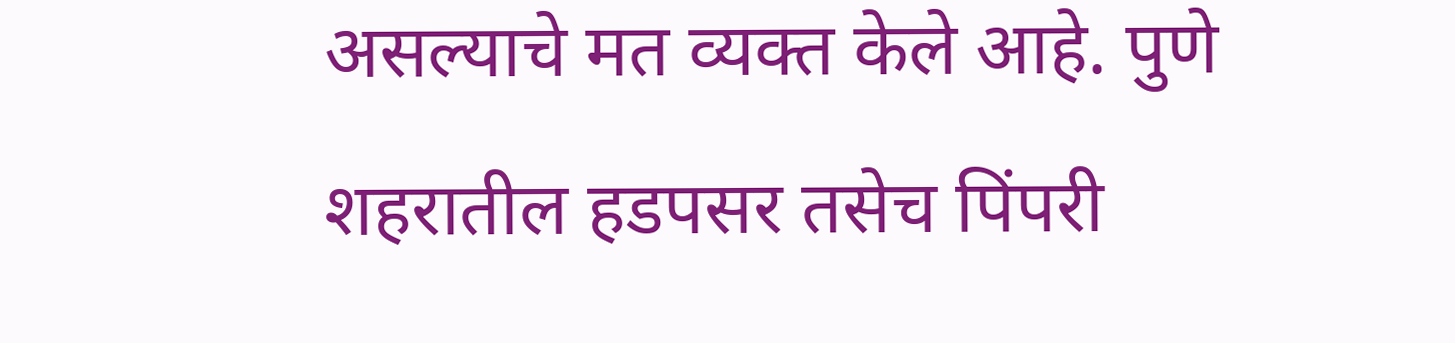असल्याचे मत व्यक्त केले आहे. पुणे शहरातील हडपसर तसेच पिंपरी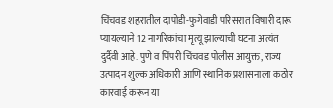चिंचवड शहरातील दापोडी-फुगेवाडी परिसरात विषारी दारू प्यायल्याने 12 नागरिकांचा मृत्यू झाल्याची घटना अत्यंत दुर्दैवी आहे. पुणे व पिंपरी चिंचवड पोलीस आयुक्त, राज्य उत्पादन शुल्क अधिकारी आणि स्थानिक प्रशासनाला कठोर कारवाई करून या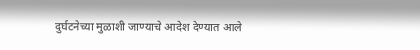दुर्घटनेच्या मुळाशी जाण्याचे आदेश देण्यात आले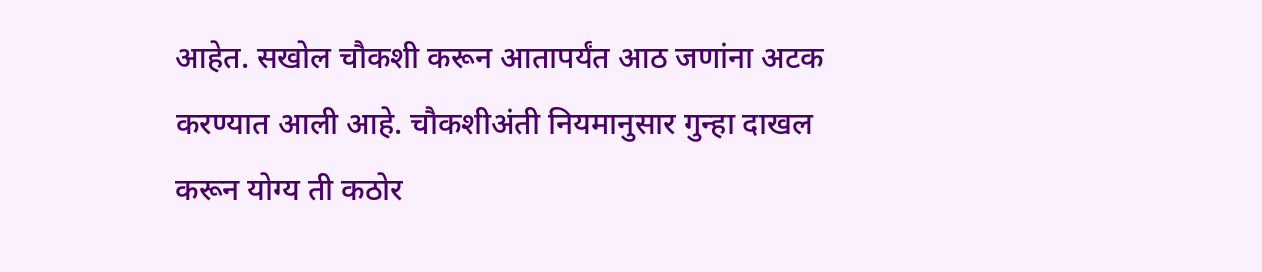आहेत. सखोल चौकशी करून आतापर्यंत आठ जणांना अटक करण्यात आली आहे. चौकशीअंती नियमानुसार गुन्हा दाखल करून योग्य ती कठोर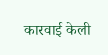कारवाई केली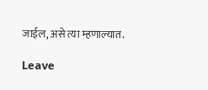जाईल, असे त्या म्हणाल्यात.

Leave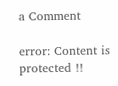a Comment

error: Content is protected !!